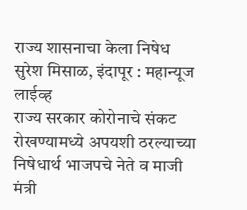राज्य शासनाचा केला निषेध
सुरेश मिसाळ, इंदापूर : महान्यूज लाईव्ह
राज्य सरकार कोरोनाचे संकट रोखण्यामध्ये अपयशी ठरल्याच्या निषेधार्थ भाजपचे नेते व माजी मंत्री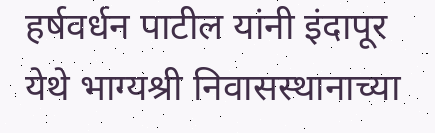हर्षवर्धन पाटील यांनी इंदापूर येथे भाग्यश्री निवासस्थानाच्या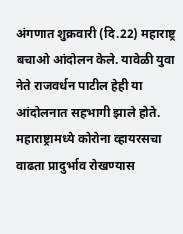अंगणात शुक्रवारी (दि.22) महाराष्ट्र बचाओ आंदोलन केले. यावेळी युवा नेते राजवर्धन पाटील हेही या आंदोलनात सहभागी झाले होते.
महाराष्ट्रामध्ये कोरोना व्हायरसचा वाढता प्रादुर्भाव रोखण्यास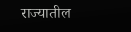राज्यातील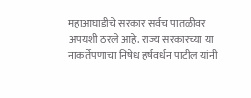महाआघाडीचे सरकार सर्वच पातळीवर अपयशी ठरले आहे. राज्य सरकारच्या या नाकर्तेपणाचा निषेध हर्षवर्धन पाटील यांनी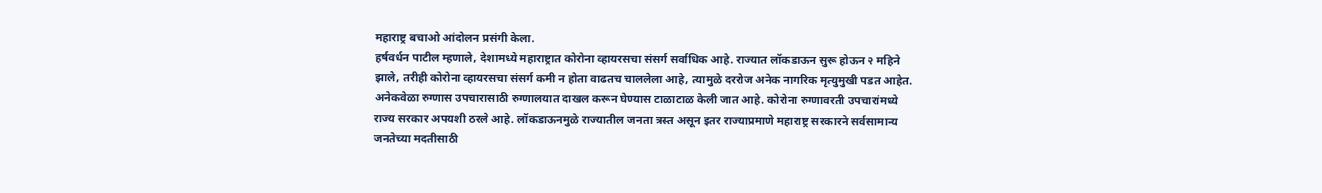महाराष्ट्र बचाओ आंदोलन प्रसंगी केला.
हर्षवर्धन पाटील म्हणाले, देशामध्ये महाराष्ट्रात कोरोना व्हायरसचा संसर्ग सर्वाधिक आहे. राज्यात लॉकडाऊन सुरू होऊन २ महिने झाले, तरीही कोरोना व्हायरसचा संसर्ग कमी न होता वाढतच चाललेला आहे, त्यामुळे दररोज अनेक नागरिक मृत्युमुखी पडत आहेत. अनेकवेळा रुग्णास उपचारासाठी रुग्णालयात दाखल करून घेण्यास टाळाटाळ केली जात आहे. कोरोना रुग्णावरती उपचारांमध्ये राज्य सरकार अपयशी ठरले आहे. लॉकडाऊनमुळे राज्यातील जनता त्रस्त असून इतर राज्याप्रमाणे महाराष्ट्र सरकारने सर्वसामान्य जनतेच्या मदतीसाठी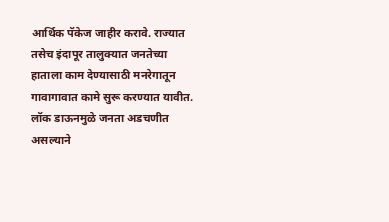आर्थिक पॅकेज जाहीर करावे. राज्यात तसेच इंदापूर तालुक्यात जनतेच्या हाताला काम देण्यासाठी मनरेगातून गावागावात कामे सुरू करण्यात यावीत. लॉक डाऊनमुळे जनता अडचणीत असल्याने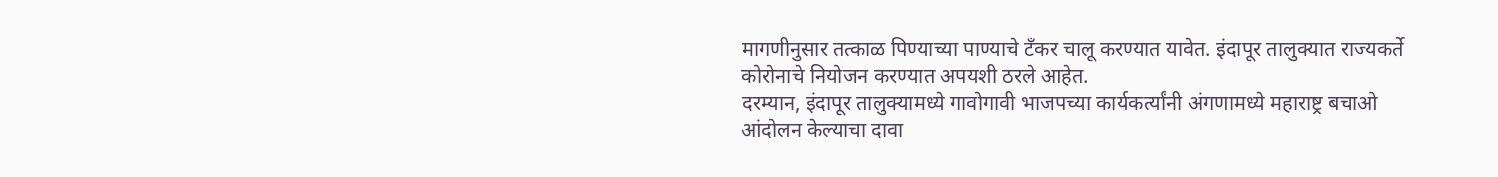मागणीनुसार तत्काळ पिण्याच्या पाण्याचे टँकर चालू करण्यात यावेत. इंदापूर तालुक्यात राज्यकर्ते कोरोनाचे नियोजन करण्यात अपयशी ठरले आहेत.
दरम्यान, इंदापूर तालुक्यामध्ये गावोगावी भाजपच्या कार्यकर्त्यांनी अंगणामध्ये महाराष्ट्र बचाओ आंदोलन केल्याचा दावा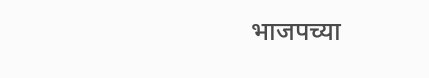भाजपच्या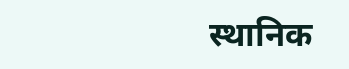स्थानिक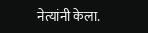नेत्यांनी केला.